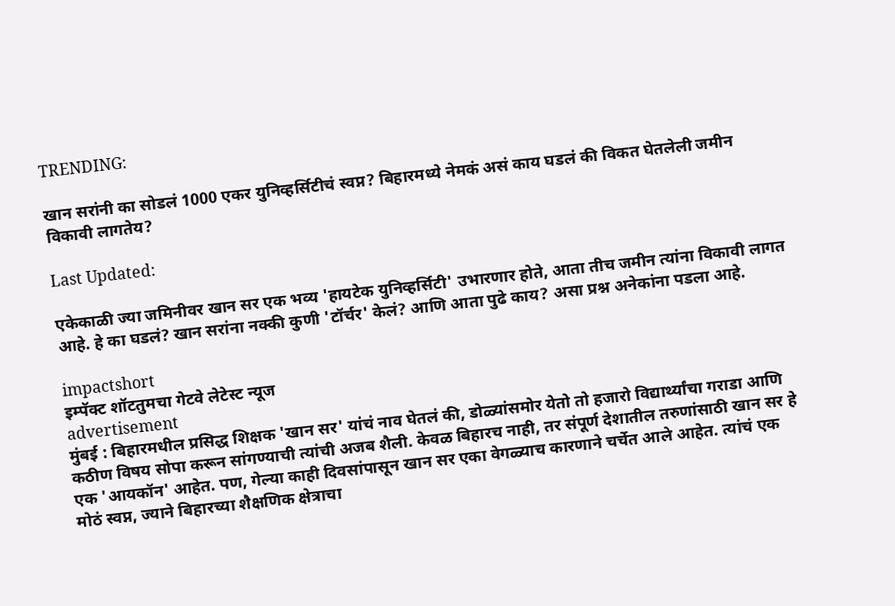TRENDING:

खान सरांनी का सोडलं 1000 एकर युनिव्हर्सिटीचं स्वप्न? बिहारमध्ये नेमकं असं काय घडलं की विकत घेतलेली जमीन विकावी लागतेय?

Last Updated:

एकेकाळी ज्या जमिनीवर खान सर एक भव्य 'हायटेक युनिव्हर्सिटी' उभारणार होते, आता तीच जमीन त्यांना विकावी लागत आहे. हे का घडलं? खान सरांना नक्की कुणी 'टॉर्चर' केलं? आणि आता पुढे काय? असा प्रश्न अनेकांना पडला आहे.

impactshort
इम्पॅक्ट शॉटतुमचा गेटवे लेटेस्ट न्यूज
advertisement
मुंबई : बिहारमधील प्रसिद्ध शिक्षक 'खान सर' यांचं नाव घेतलं की, डोळ्यांसमोर येतो तो हजारो विद्यार्थ्यांचा गराडा आणि कठीण विषय सोपा करून सांगण्याची त्यांची अजब शैली. केवळ बिहारच नाही, तर संपूर्ण देशातील तरुणांसाठी खान सर हे एक 'आयकॉन' आहेत. पण, गेल्या काही दिवसांपासून खान सर एका वेगळ्याच कारणाने चर्चेत आले आहेत. त्यांचं एक मोठं स्वप्न, ज्याने बिहारच्या शैक्षणिक क्षेत्राचा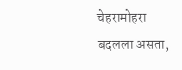चेहरामोहरा बदलला असता,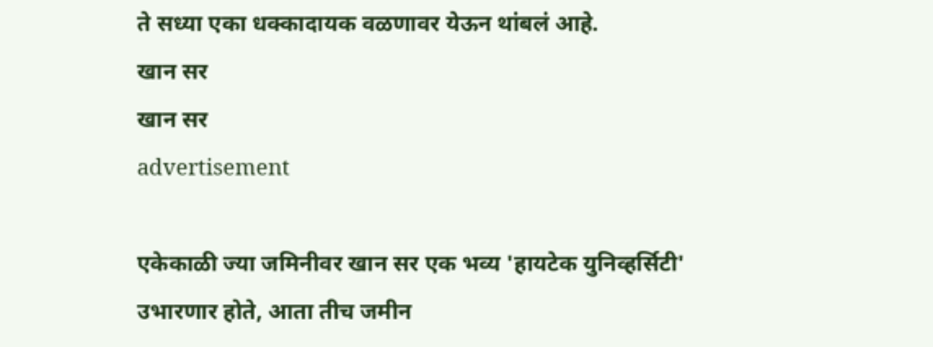ते सध्या एका धक्कादायक वळणावर येऊन थांबलं आहे.
खान सर
खान सर
advertisement

एकेकाळी ज्या जमिनीवर खान सर एक भव्य 'हायटेक युनिव्हर्सिटी' उभारणार होते, आता तीच जमीन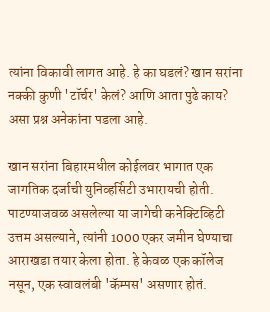त्यांना विकावी लागत आहे. हे का घडलं? खान सरांना नक्की कुणी 'टॉर्चर' केलं? आणि आता पुढे काय? असा प्रश्न अनेकांना पडला आहे.

खान सरांना बिहारमधील कोईलवर भागात एक जागतिक दर्जाची युनिव्हर्सिटी उभारायची होती. पाटण्याजवळ असलेल्या या जागेची कनेक्टिव्हिटी उत्तम असल्याने, त्यांनी 1000 एकर जमीन घेण्याचा आराखडा तयार केला होता. हे केवळ एक कॉलेज नसून, एक स्वावलंबी 'कॅम्पस' असणार होतं.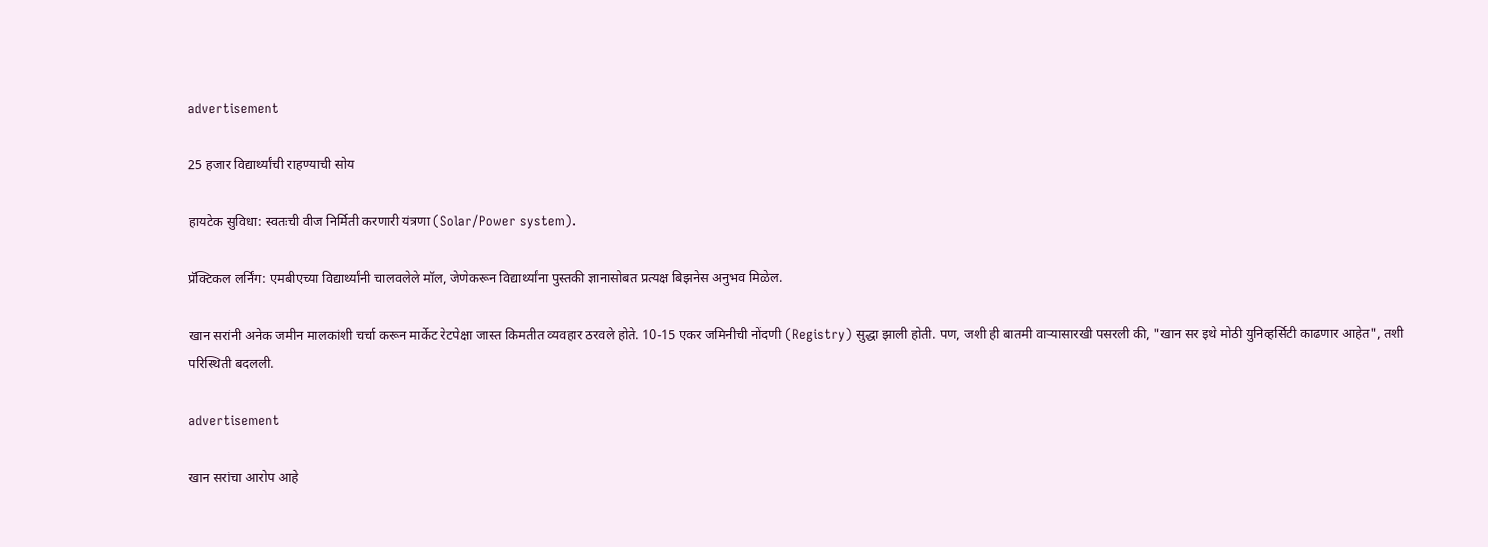advertisement

25 हजार विद्यार्थ्यांची राहण्याची सोय

हायटेक सुविधा: स्वतःची वीज निर्मिती करणारी यंत्रणा (Solar/Power system).

प्रॅक्टिकल लर्निंग: एमबीएच्या विद्यार्थ्यांनी चालवलेले मॉल, जेणेकरून विद्यार्थ्यांना पुस्तकी ज्ञानासोबत प्रत्यक्ष बिझनेस अनुभव मिळेल.

खान सरांनी अनेक जमीन मालकांशी चर्चा करून मार्केट रेटपेक्षा जास्त किमतीत व्यवहार ठरवले होते. 10-15 एकर जमिनीची नोंदणी (Registry) सुद्धा झाली होती. पण, जशी ही बातमी वाऱ्यासारखी पसरली की, "खान सर इथे मोठी युनिव्हर्सिटी काढणार आहेत", तशी परिस्थिती बदलली.

advertisement

खान सरांचा आरोप आहे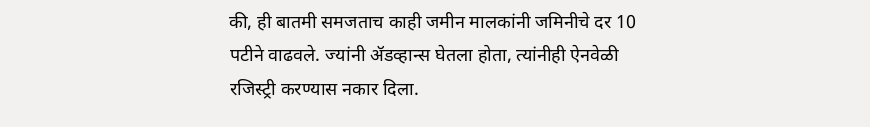की, ही बातमी समजताच काही जमीन मालकांनी जमिनीचे दर 10 पटीने वाढवले. ज्यांनी ॲडव्हान्स घेतला होता, त्यांनीही ऐनवेळी रजिस्ट्री करण्यास नकार दिला.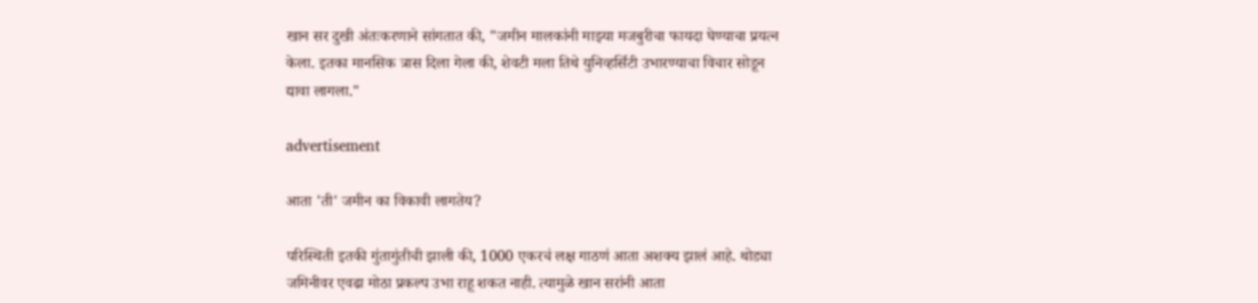खान सर दुखी अंतःकरणाने सांगतात की, "जमीन मालकांनी माझ्या मजबुरीचा फायदा घेण्याचा प्रयत्न केला. इतका मानसिक त्रास दिला गेला की, शेवटी मला तिथे युनिव्हर्सिटी उभारण्याचा विचार सोडून द्यावा लागला."

advertisement

आता 'ती' जमीन का विकावी लागतेय?

परिस्थिती इतकी गुंतागुंतीची झाली की, 1000 एकरचं लक्ष गाठणं आता अशक्य झालं आहे. थोड्या जमिनीवर एवढा मोठा प्रकल्प उभा राहू शकत नाही. त्यामुळे खान सरांनी आता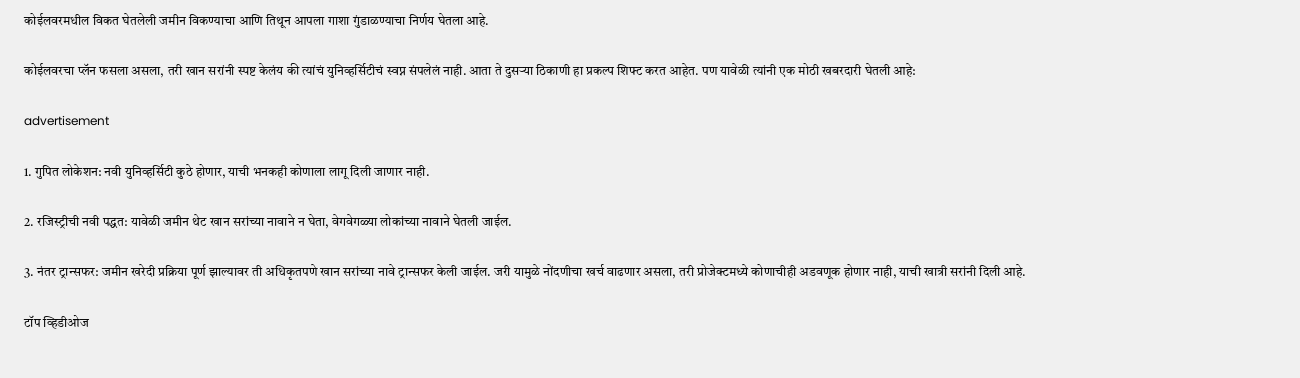कोईलवरमधील विकत घेतलेली जमीन विकण्याचा आणि तिथून आपला गाशा गुंडाळण्याचा निर्णय घेतला आहे.

कोईलवरचा प्लॅन फसला असला, तरी खान सरांनी स्पष्ट केलंय की त्यांचं युनिव्हर्सिटीचं स्वप्न संपलेलं नाही. आता ते दुसऱ्या ठिकाणी हा प्रकल्प शिफ्ट करत आहेत. पण यावेळी त्यांनी एक मोठी खबरदारी घेतली आहे:

advertisement

1. गुपित लोकेशन: नवी युनिव्हर्सिटी कुठे होणार, याची भनकही कोणाला लागू दिली जाणार नाही.

2. रजिस्ट्रीची नवी पद्धत: यावेळी जमीन थेट खान सरांच्या नावाने न घेता, वेगवेगळ्या लोकांच्या नावाने घेतली जाईल.

3. नंतर ट्रान्सफर: जमीन खरेदी प्रक्रिया पूर्ण झाल्यावर ती अधिकृतपणे खान सरांच्या नावे ट्रान्सफर केली जाईल. जरी यामुळे नोंदणीचा खर्च वाढणार असला, तरी प्रोजेक्टमध्ये कोणाचीही अडवणूक होणार नाही, याची खात्री सरांनी दिली आहे.

टॉप व्हिडीओज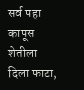सर्व पहा
कापूस शेतीला दिला फाटा,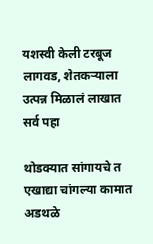यशस्वी केली टरबूज लागवड, शेतकऱ्याला उत्पन्न मिळालं लाखात
सर्व पहा

थोडक्यात सांगायचे त एखाद्या चांगल्या कामात अडथळे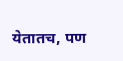येतातच, पण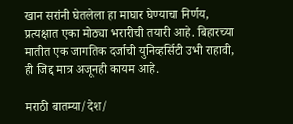खान सरांनी घेतलेला हा माघार घेण्याचा निर्णय, प्रत्यक्षात एका मोठ्या भरारीची तयारी आहे. बिहारच्या मातीत एक जागतिक दर्जाची युनिव्हर्सिटी उभी राहावी, ही जिद्द मात्र अजूनही कायम आहे.

मराठी बातम्या/देश/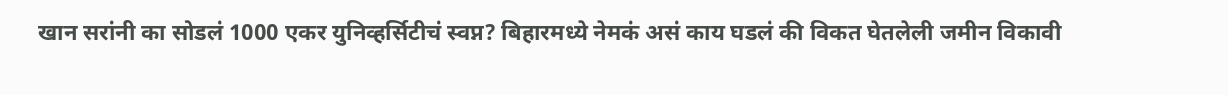खान सरांनी का सोडलं 1000 एकर युनिव्हर्सिटीचं स्वप्न? बिहारमध्ये नेमकं असं काय घडलं की विकत घेतलेली जमीन विकावी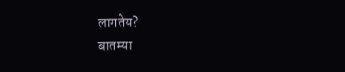लागतेय?
बातम्या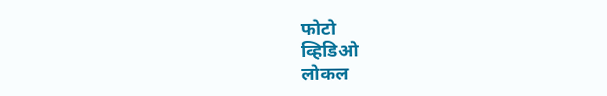फोटो
व्हिडिओ
लोकल